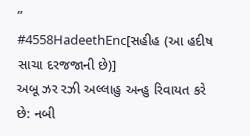”
#4558HadeethEnc[સહીહ (આ હદીષ સાચા દરજજાની છે)]
અબૂ ઝર રઝી અલ્લાહુ અન્હુ રિવાયત કરે છે: નબી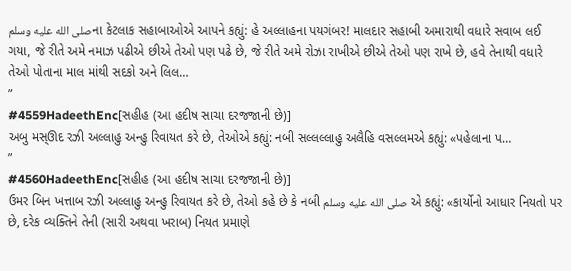صلى الله عليه وسلمના કેટલાક સહાબાઓએ આપને કહ્યું: હે અલ્લાહના પયગંબર! માલદાર સહાબી અમારાથી વધારે સવાબ લઈ ગયા, જે રીતે અમે નમાઝ પઢીએ છીએ તેઓ પણ પઢે છે, જે રીતે અમે રોઝા રાખીએ છીએ તેઓ પણ રાખે છે, હવે તેનાથી વધારે તેઓ પોતાના માલ માંથી સદકો અને લિલ…
”
#4559HadeethEnc[સહીહ (આ હદીષ સાચા દરજજાની છે)]
અબુ મસ્ઊદ રઝી અલ્લાહુ અન્હુ રિવાયત કરે છે, તેઓએ કહ્યું: નબી સલ્લલ્લાહુ અલૈહિ વસલ્લમએ કહ્યું: «પહેલાના પ…
”
#4560HadeethEnc[સહીહ (આ હદીષ સાચા દરજજાની છે)]
ઉમર બિન ખત્તાબ રઝી અલ્લાહુ અન્હુ રિવાયત કરે છે, તેઓ કહે છે કે નબી صلى الله عليه وسلم એ કહ્યું: «કાર્યોનો આધાર નિયતો પર છે, દરેક વ્યક્તિને તેની (સારી અથવા ખરાબ) નિયત પ્રમાણે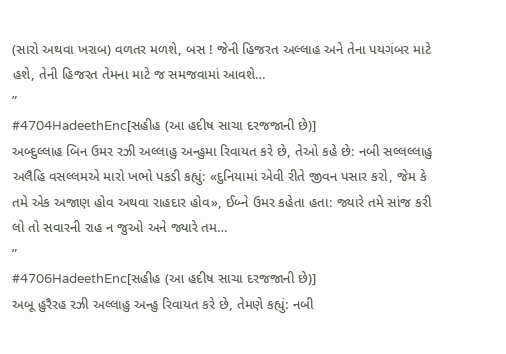(સારો અથવા ખરાબ) વળતર મળશે, બસ ! જેની હિજરત અલ્લાહ અને તેના પયગંબર માટે હશે, તેની હિજરત તેમના માટે જ સમજવામાં આવશે…
”
#4704HadeethEnc[સહીહ (આ હદીષ સાચા દરજજાની છે)]
અબ્દુલ્લાહ બિન ઉમર રઝી અલ્લાહુ અન્હુમા રિવાયત કરે છે, તેઓ કહે છે: નબી સલ્લલ્લાહુ અલૈહિ વસલ્લમએ મારો ખભો પકડી કહ્યું: «દુનિયામાં એવી રીતે જીવન પસાર કરો, જેમ કે તમે એક અજાણ હોવ અથવા રાહદાર હોવ», ઈબ્ને ઉમર કહેતા હતા: જ્યારે તમે સાંજ કરી લો તો સવારની રાહ ન જુઓ અને જ્યારે તમ…
”
#4706HadeethEnc[સહીહ (આ હદીષ સાચા દરજજાની છે)]
અબૂ હુરૈરહ રઝી અલ્લાહુ અન્હુ રિવાયત કરે છે, તેમણે કહ્યું: નબી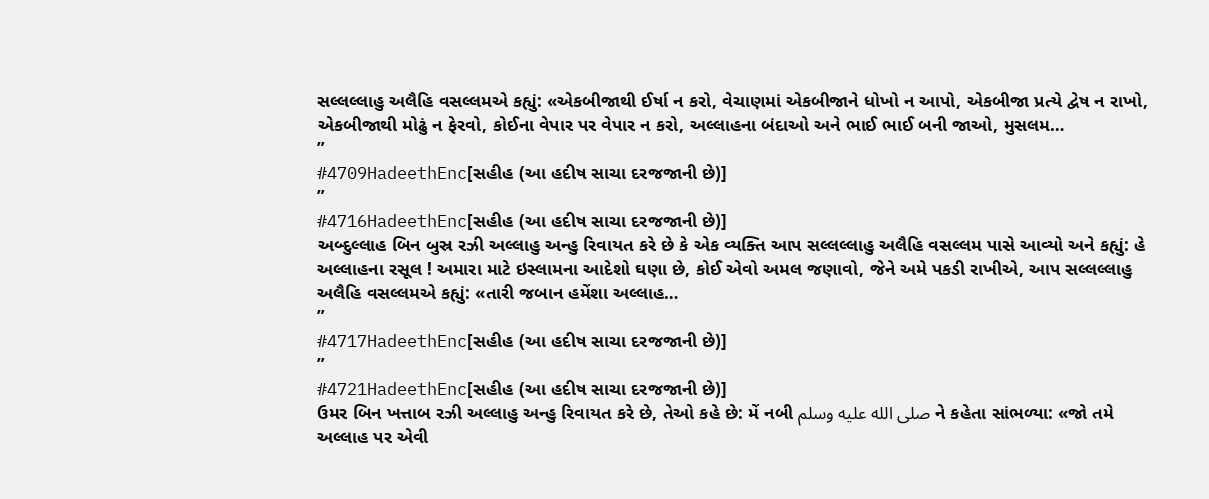સલ્લલ્લાહુ અલૈહિ વસલ્લમએ કહ્યું: «એકબીજાથી ઈર્ષા ન કરો, વેચાણમાં એકબીજાને ધોખો ન આપો, એકબીજા પ્રત્યે દ્વેષ ન રાખો, એકબીજાથી મોઢું ન ફેરવો, કોઈના વેપાર પર વેપાર ન કરો, અલ્લાહના બંદાઓ અને ભાઈ ભાઈ બની જાઓ, મુસલમ…
”
#4709HadeethEnc[સહીહ (આ હદીષ સાચા દરજજાની છે)]
”
#4716HadeethEnc[સહીહ (આ હદીષ સાચા દરજજાની છે)]
અબ્દુલ્લાહ બિન બુસ્ર રઝી અલ્લાહુ અન્હુ રિવાયત કરે છે કે એક વ્યક્તિ આપ સલ્લલ્લાહુ અલૈહિ વસલ્લમ પાસે આવ્યો અને કહ્યું: હે અલ્લાહના રસૂલ ! અમારા માટે ઇસ્લામના આદેશો ઘણા છે, કોઈ એવો અમલ જણાવો, જેને અમે પકડી રાખીએ, આપ સલ્લલ્લાહુ અલૈહિ વસલ્લમએ કહ્યું: «તારી જબાન હમેંશા અલ્લાહ…
”
#4717HadeethEnc[સહીહ (આ હદીષ સાચા દરજજાની છે)]
”
#4721HadeethEnc[સહીહ (આ હદીષ સાચા દરજજાની છે)]
ઉમર બિન ખત્તાબ રઝી અલ્લાહુ અન્હુ રિવાયત કરે છે, તેઓ કહે છે: મેં નબી صلى الله عليه وسلم ને કહેતા સાંભળ્યા: «જો તમે અલ્લાહ પર એવી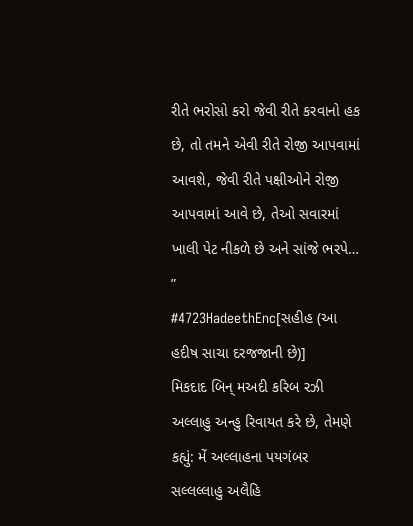રીતે ભરોસો કરો જેવી રીતે કરવાનો હક છે, તો તમને એવી રીતે રોજી આપવામાં આવશે, જેવી રીતે પક્ષીઓને રોજી આપવામાં આવે છે, તેઓ સવારમાં ખાલી પેટ નીકળે છે અને સાંજે ભરપે…
”
#4723HadeethEnc[સહીહ (આ હદીષ સાચા દરજજાની છે)]
મિકદાદ બિન્ મઅદી કરિબ રઝી અલ્લાહુ અન્હુ રિવાયત કરે છે, તેમણે કહ્યું: મેં અલ્લાહના પયગંબર સલ્લલ્લાહુ અલૈહિ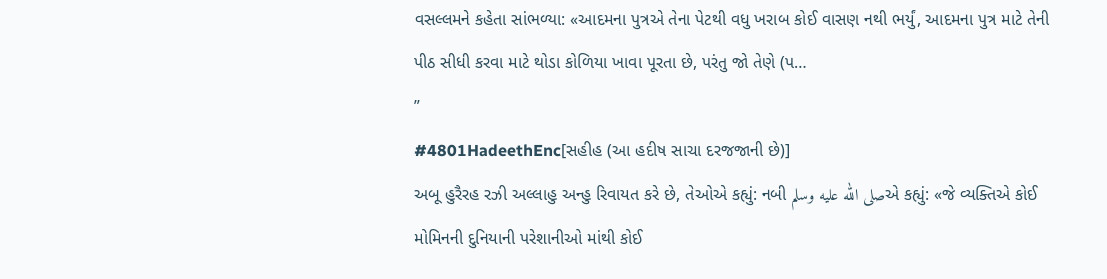વસલ્લમને કહેતા સાંભળ્યા: «આદમના પુત્રએ તેના પેટથી વધુ ખરાબ કોઈ વાસણ નથી ભર્યું, આદમના પુત્ર માટે તેની પીઠ સીધી કરવા માટે થોડા કોળિયા ખાવા પૂરતા છે, પરંતુ જો તેણે (પ…
”
#4801HadeethEnc[સહીહ (આ હદીષ સાચા દરજજાની છે)]
અબૂ હુરૈરહ રઝી અલ્લાહુ અન્હુ રિવાયત કરે છે, તેઓએ કહ્યું: નબી صلى الله عليه وسلمએ કહ્યું: «જે વ્યક્તિએ કોઈ મોમિનની દુનિયાની પરેશાનીઓ માંથી કોઈ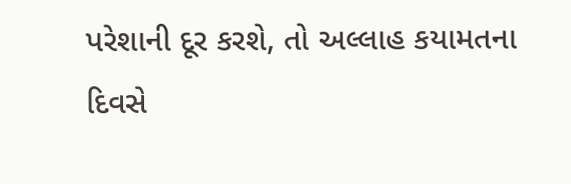પરેશાની દૂર કરશે, તો અલ્લાહ કયામતના દિવસે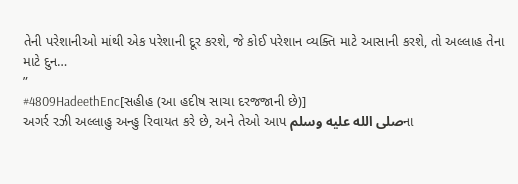તેની પરેશાનીઓ માંથી એક પરેશાની દૂર કરશે, જે કોઈ પરેશાન વ્યક્તિ માટે આસાની કરશે, તો અલ્લાહ તેના માટે દુન…
”
#4809HadeethEnc[સહીહ (આ હદીષ સાચા દરજજાની છે)]
અગર્ર રઝી અલ્લાહુ અન્હુ રિવાયત કરે છે, અને તેઓ આપ صلى الله عليه وسلمના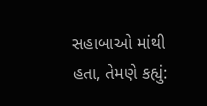સહાબાઓ માંથી હતા, તેમણે કહ્યું: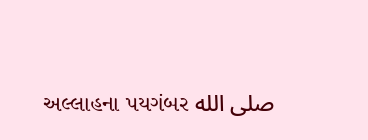અલ્લાહના પયગંબર صلى الله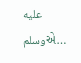عليه وسلمએ…